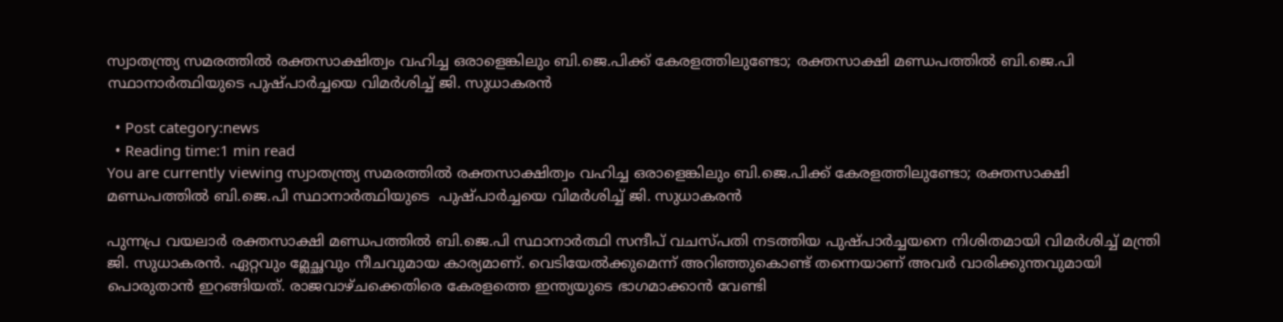സ്വാതന്ത്ര്യ സമരത്തിൽ രക്തസാക്ഷിത്വം വഹിച്ച ഒരാളെങ്കിലും ബി.ജെ.പിക്ക് കേരളത്തിലുണ്ടോ; രക്തസാക്ഷി മണ്ഡപത്തിൽ ബി.ജെ.പി സ്ഥാനാർത്ഥിയുടെ പുഷ്പാർച്ചയെ വിമർശിച്ച് ജി. സുധാകരൻ

  • Post category:news
  • Reading time:1 min read
You are currently viewing സ്വാതന്ത്ര്യ സമരത്തിൽ രക്തസാക്ഷിത്വം വഹിച്ച ഒരാളെങ്കിലും ബി.ജെ.പിക്ക് കേരളത്തിലുണ്ടോ; രക്തസാക്ഷി മണ്ഡപത്തിൽ ബി.ജെ.പി സ്ഥാനാർത്ഥിയുടെ  പുഷ്പാർച്ചയെ വിമർശിച്ച് ജി. സുധാകരൻ

പുന്നപ്ര വയലാർ രക്തസാക്ഷി മണ്ഡപത്തിൽ ബി.ജെ.പി സ്ഥാനാർത്ഥി സന്ദീപ് വചസ്പതി നടത്തിയ പുഷ്പാർച്ചയനെ നിശിതമായി വിമർശിച്ച് മന്ത്രി ജി. സുധാകരൻ. ഏറ്റവും മ്ലേച്ഛവും നീചവുമായ കാര്യമാണ്. വെടിയേൽക്കുമെന്ന് അറിഞ്ഞുകൊണ്ട് തന്നെയാണ് അവർ വാരിക്കുന്തവുമായി പൊരുതാൻ ഇറങ്ങിയത്. രാജവാഴ്ചക്കെതിരെ കേരളത്തെ ഇന്ത്യയുടെ ഭാഗമാക്കാൻ വേണ്ടി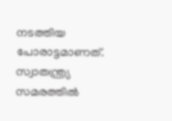നടത്തിയ പോരാട്ടമാണത്. സ്വാതന്ത്ര്യ സമരത്തിൽ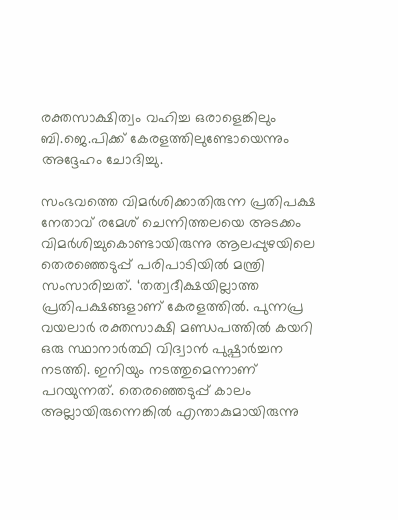രക്തസാക്ഷിത്വം വഹിച്ച ഒരാളെങ്കിലും ബി.ജെ.പിക്ക് കേരളത്തിലുണ്ടോയെന്നും അദ്ദേഹം ചോദിച്ചു.

സംഭവത്തെ വിമർശിക്കാതിരുന്ന പ്രതിപക്ഷ നേതാവ് രമേശ് ചെന്നിത്തലയെ അടക്കം വിമർശിച്ചുകൊണ്ടായിരുന്നു ആലപ്പുഴയിലെ തെരഞ്ഞെടുപ്പ് പരിപാടിയിൽ മന്ത്രി സംസാരിച്ചത്. ‘തത്വദീക്ഷയില്ലാത്ത പ്രതിപക്ഷങ്ങളാണ് കേരളത്തിൽ. പുന്നപ്ര വയലാർ രക്തസാക്ഷി മണ്ഡപത്തിൽ കയറി ഒരു സ്ഥാനാർത്ഥി വിദ്വാൻ പുഷ്പാർച്ചന നടത്തി. ഇനിയും നടത്തുമെന്നാണ് പറയുന്നത്. തെരഞ്ഞെടുപ്പ് കാലം അല്ലായിരുന്നെങ്കിൽ എന്താകുമായിരുന്നു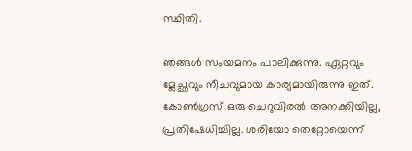സ്ഥിതി.

ഞങ്ങൾ സംയമനം പാലിക്കുന്നു. ഏറ്റവും മ്ലേച്ഛവും നീചവുമായ കാര്യമായിരുന്നു ഇത്. കോൺഗ്രസ് ഒരു ചെറുവിരൽ അനക്കിയില്ല, പ്രതിഷേധിച്ചില്ല. ശരിയോ തെറ്റോയെന്ന്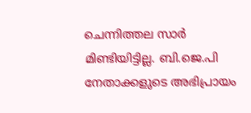ചെന്നിത്തല സാർ മിണ്ടിയിട്ടില്ല. ബി.ജെ.പി നേതാക്കളുടെ അഭിപ്രായം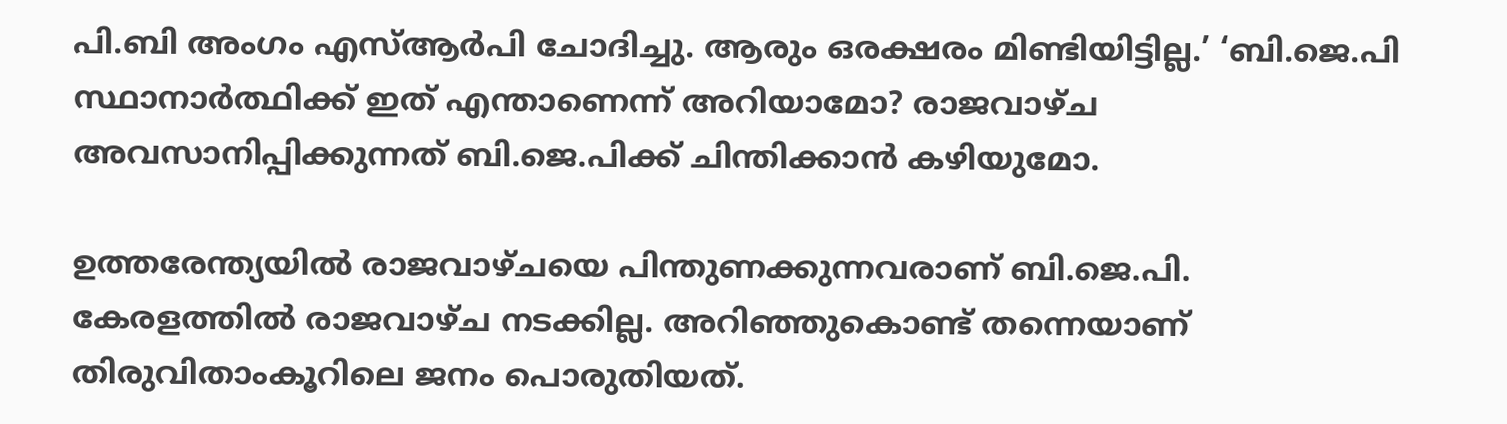പി.ബി അംഗം എസ്ആർപി ചോദിച്ചു. ആരും ഒരക്ഷരം മിണ്ടിയിട്ടില്ല.’ ‘ബി.ജെ.പി സ്ഥാനാർത്ഥിക്ക് ഇത് എന്താണെന്ന് അറിയാമോ? രാജവാഴ്ച അവസാനിപ്പിക്കുന്നത് ബി.ജെ.പിക്ക് ചിന്തിക്കാൻ കഴിയുമോ.

ഉത്തരേന്ത്യയിൽ രാജവാഴ്ചയെ പിന്തുണക്കുന്നവരാണ് ബി.ജെ.പി. കേരളത്തിൽ രാജവാഴ്ച നടക്കില്ല. അറിഞ്ഞുകൊണ്ട് തന്നെയാണ് തിരുവിതാംകൂറിലെ ജനം പൊരുതിയത്.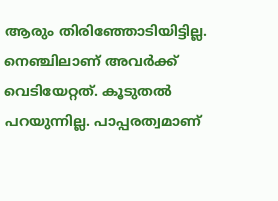ആരും തിരിഞ്ഞോടിയിട്ടില്ല. നെഞ്ചിലാണ് അവർക്ക് വെടിയേറ്റത്. കൂടുതൽ പറയുന്നില്ല. പാപ്പരത്വമാണ്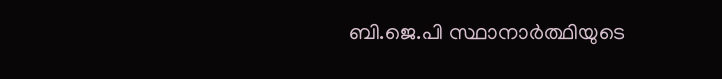ബി.ജെ.പി സ്ഥാനാർത്ഥിയുടെ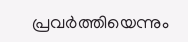പ്രവർത്തിയെന്നും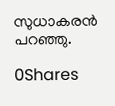സുധാകരന്‍ പറഞ്ഞു.

0Shares